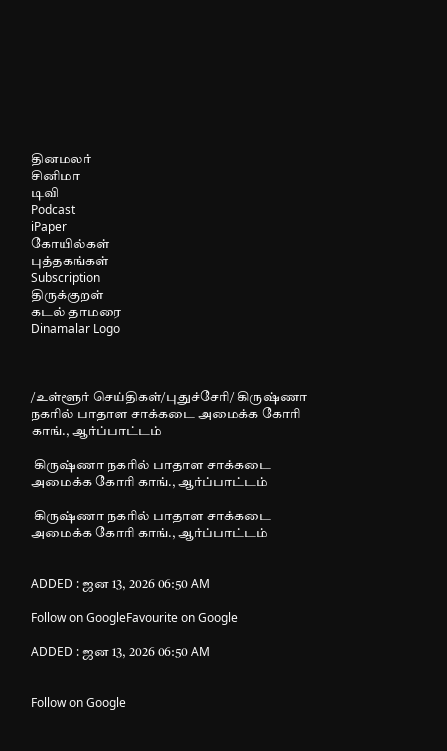தினமலர்
சினிமா
டிவி
Podcast
iPaper
கோயில்கள்
புத்தகங்கள்
Subscription
திருக்குறள்
கடல் தாமரை
Dinamalar Logo



/உள்ளூர் செய்திகள்/புதுச்சேரி/ கிருஷ்ணா நகரில் பாதாள சாக்கடை அமைக்க கோரி காங்., ஆர்ப்பாட்டம்

 கிருஷ்ணா நகரில் பாதாள சாக்கடை அமைக்க கோரி காங்., ஆர்ப்பாட்டம்

 கிருஷ்ணா நகரில் பாதாள சாக்கடை அமைக்க கோரி காங்., ஆர்ப்பாட்டம்


ADDED : ஜன 13, 2026 06:50 AM

Follow on GoogleFavourite on Google

ADDED : ஜன 13, 2026 06:50 AM


Follow on Google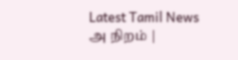Latest Tamil News
அ நிறம் |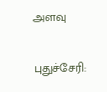அளவு

புதுச்சேரி: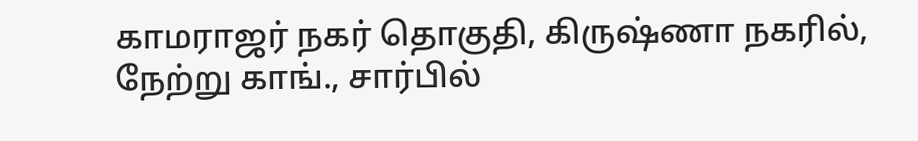காமராஜர் நகர் தொகுதி, கிருஷ்ணா நகரில், நேற்று காங்., சார்பில்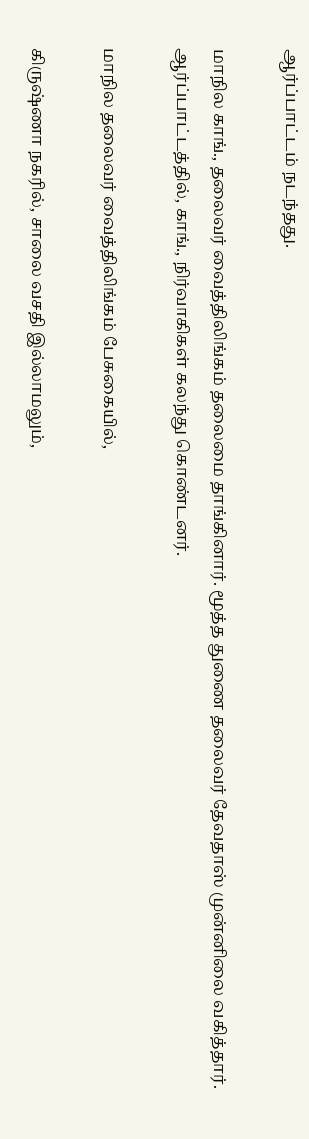ஆர்ப்பாட்டம் நடந்தது.

மாநில காங்., தலைவர் வைத்திலிங்கம் தலைமை தாங்கினார். மூத்த துணை தலைவர் தேவதாஸ் முன்னிலை வகித்தார். ஆர்ப்பாட்டத்தில், காங்., நிர்வாகிகள் கலந்து கொண்டனர்.

மாநில தலைவர் வைத்திலிங்கம் பேசுகையில்,

கிருஷ்ணா நகரில், சாலை வசதி இல்லாமலும்,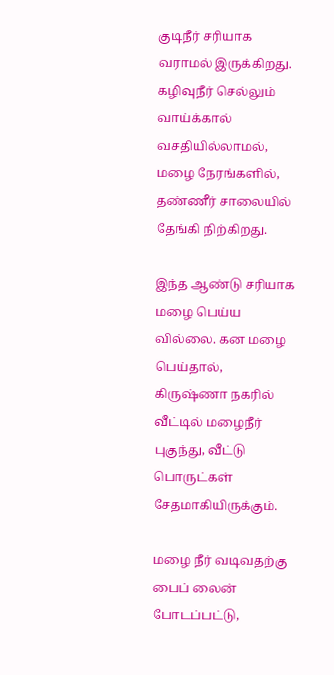குடிநீர் சரியாக வராமல் இருக்கிறது. கழிவுநீர் செல்லும் வாய்க்கால் வசதியில்லாமல், மழை நேரங்களில், தண்ணீர் சாலையில் தேங்கி நிற்கிறது.

இந்த ஆண்டு சரியாக மழை பெய்ய வில்லை. கன மழை பெய்தால், கிருஷ்ணா நகரில் வீட்டில் மழைநீர் புகுந்து, வீட்டு பொருட்கள் சேதமாகியிருக்கும்.

மழை நீர் வடிவதற்கு பைப் லைன் போடப்பட்டு,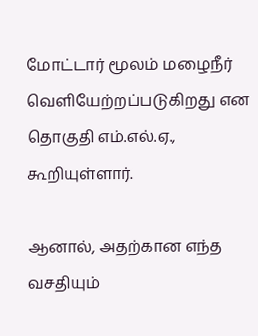மோட்டார் மூலம் மழைநீர் வெளியேற்றப்படுகிறது என தொகுதி எம்.எல்.ஏ., கூறியுள்ளார்.

ஆனால், அதற்கான எந்த வசதியும்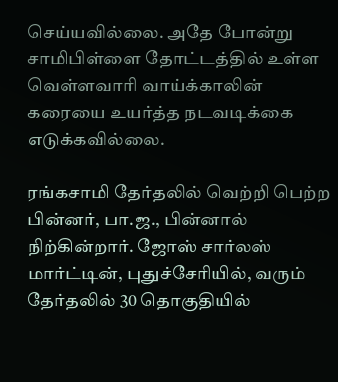செய்யவில்லை. அதே போன்று சாமிபிள்ளை தோட்டத்தில் உள்ள வெள்ளவாரி வாய்க்காலின் கரையை உயர்த்த நடவடிக்கை எடுக்கவில்லை.

ரங்கசாமி தேர்தலில் வெற்றி பெற்ற பின்னர், பா.ஜ., பின்னால் நிற்கின்றார். ஜோஸ் சார்லஸ் மார்ட்டின், புதுச்சேரியில், வரும் தேர்தலில் 30 தொகுதியில்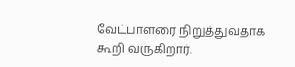வேட்பாளரை நிறுத்துவதாக கூறி வருகிறார்.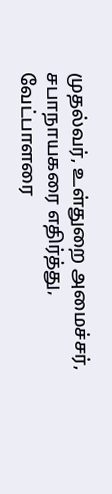முதல்வர், உள்துறை அமைச்சர், சபாநாயகரை எதிர்த்து, வேட்பாளரை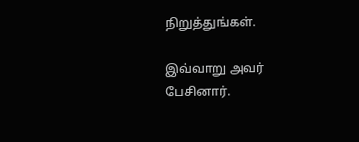நிறுத்துங்கள்.

இவ்வாறு அவர் பேசினார்.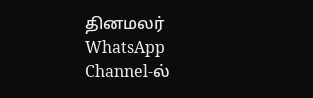தினமலர் WhatsApp Channel-ல்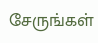சேருங்கள்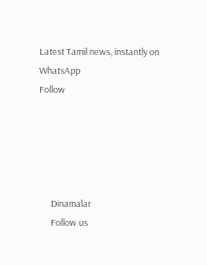Latest Tamil news, instantly on WhatsApp
Follow





      Dinamalar
      Follow us